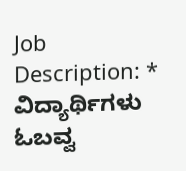Job Description: * ವಿದ್ಯಾರ್ಥಿಗಳು ಓಬವ್ವ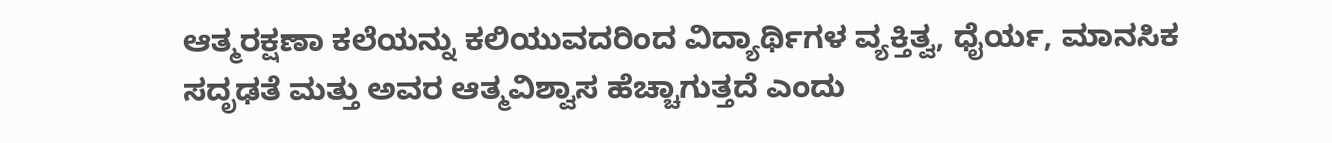ಆತ್ಮರಕ್ಷಣಾ ಕಲೆಯನ್ನು ಕಲಿಯುವದರಿಂದ ವಿದ್ಯಾರ್ಥಿಗಳ ವ್ಯಕ್ತಿತ್ವ, ಧೈರ್ಯ, ಮಾನಸಿಕ ಸದೃಢತೆ ಮತ್ತು ಅವರ ಆತ್ಮವಿಶ್ವಾಸ ಹೆಚ್ಚಾಗುತ್ತದೆ ಎಂದು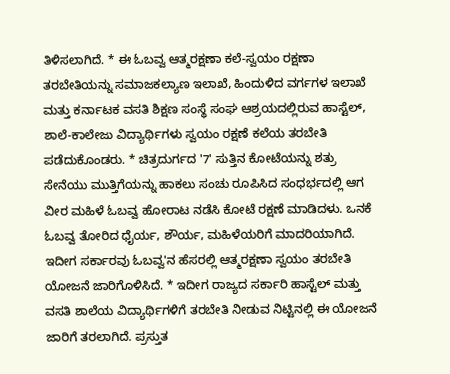ತಿಳಿಸಲಾಗಿದೆ. * ಈ ಓಬವ್ವ ಆತ್ಮರಕ್ಷಣಾ ಕಲೆ-ಸ್ವಯಂ ರಕ್ಷಣಾ ತರಬೇತಿಯನ್ನು ಸಮಾಜಕಲ್ಯಾಣ ಇಲಾಖೆ, ಹಿಂದುಳಿದ ವರ್ಗಗಳ ಇಲಾಖೆ ಮತ್ತು ಕರ್ನಾಟಕ ವಸತಿ ಶಿಕ್ಷಣ ಸಂಸ್ಥೆ ಸಂಘ ಆಶ್ರಯದಲ್ಲಿರುವ ಹಾಸ್ಟೆಲ್‌, ಶಾಲೆ-ಕಾಲೇಜು ವಿದ್ಯಾರ್ಥಿಗಳು ಸ್ವಯಂ ರಕ್ಷಣೆ ಕಲೆಯ ತರಬೇತಿ ಪಡೆದುಕೊಂಡರು. * ಚಿತ್ರದುರ್ಗದ '7' ಸುತ್ತಿನ ಕೋಟೆಯನ್ನು ಶತ್ರು ಸೇನೆಯು ಮುತ್ತಿಗೆಯನ್ನು ಹಾಕಲು ಸಂಚು ರೂಪಿಸಿದ ಸಂಧರ್ಭದಲ್ಲಿ ಆಗ ವೀರ ಮಹಿಳೆ ಓಬವ್ವ ಹೋರಾಟ ನಡೆಸಿ ಕೋಟೆ ರಕ್ಷಣೆ ಮಾಡಿದಳು. ಒನಕೆ ಓಬವ್ವ ತೋರಿದ ಧೈರ್ಯ, ಶೌರ್ಯ, ಮಹಿಳೆಯರಿಗೆ ಮಾದರಿಯಾಗಿದೆ. ಇದೀಗ ಸರ್ಕಾರವು ಓಬವ್ವ'ನ ಹೆಸರಲ್ಲಿ ಆತ್ಮರಕ್ಷಣಾ ಸ್ವಯಂ ತರಬೇತಿ ಯೋಜನೆ ಜಾರಿಗೊಳಿಸಿದೆ. * ಇದೀಗ ರಾಜ್ಯದ ಸರ್ಕಾರಿ ಹಾಸ್ಟೆಲ್‌ ಮತ್ತು ವಸತಿ ಶಾಲೆಯ ವಿದ್ಯಾರ್ಥಿಗಳಿಗೆ ತರಬೇತಿ ನೀಡುವ ನಿಟ್ಟಿನಲ್ಲಿ ಈ ಯೋಜನೆ ಜಾರಿಗೆ ತರಲಾಗಿದೆ. ಪ್ರಸ್ತುತ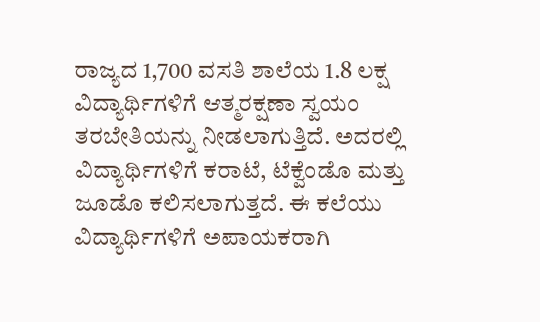ರಾಜ್ಯದ 1,700 ವಸತಿ ಶಾಲೆಯ 1.8 ಲಕ್ಷ ವಿದ್ಯಾರ್ಥಿಗಳಿಗೆ ಆತ್ಮರಕ್ಷಣಾ ಸ್ವಯಂ ತರಬೇತಿಯನ್ನು ನೀಡಲಾಗುತ್ತಿದೆ. ಅದರಲ್ಲಿ ವಿದ್ಯಾರ್ಥಿಗಳಿಗೆ ಕರಾಟೆ, ಟೆಕ್ವೆಂಡೊ ಮತ್ತು ಜೂಡೊ ಕಲಿಸಲಾಗುತ್ತದೆ. ಈ ಕಲೆಯು ವಿದ್ಯಾರ್ಥಿಗಳಿಗೆ ಅಪಾಯಕರಾಗಿ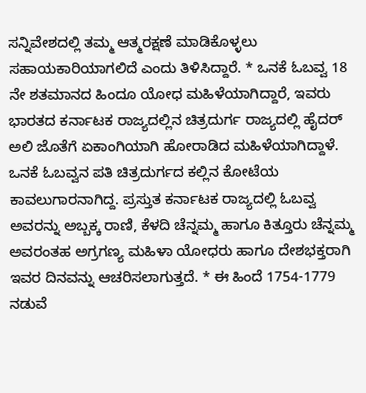ಸನ್ನಿವೇಶದಲ್ಲಿ ತಮ್ಮ ಆತ್ಮರಕ್ಷಣೆ ಮಾಡಿಕೊಳ್ಳಲು ಸಹಾಯಕಾರಿಯಾಗಲಿದೆ ಎಂದು ತಿಳಿಸಿದ್ದಾರೆ. * ಒನಕೆ ಓಬವ್ವ 18 ನೇ ಶತಮಾನದ ಹಿಂದೂ ಯೋಧ ಮಹಿಳೆಯಾಗಿದ್ದಾರೆ, ಇವರು ಭಾರತದ ಕರ್ನಾಟಕ ರಾಜ್ಯದಲ್ಲಿನ ಚಿತ್ರದುರ್ಗ ರಾಜ್ಯದಲ್ಲಿ ಹೈದರ್ ಅಲಿ ಜೊತೆಗೆ ಏಕಾಂಗಿಯಾಗಿ ಹೋರಾಡಿದ ಮಹಿಳೆಯಾಗಿದ್ದಾಳೆ. ಒನಕೆ ಓಬವ್ವನ ಪತಿ ಚಿತ್ರದುರ್ಗದ ಕಲ್ಲಿನ ಕೋಟೆಯ ಕಾವಲುಗಾರನಾಗಿದ್ದ. ಪ್ರಸ್ತುತ ಕರ್ನಾಟಕ ರಾಜ್ಯದಲ್ಲಿ ಓಬವ್ವ ಅವರನ್ನು ಅಬ್ಬಕ್ಕ ರಾಣಿ, ಕೆಳದಿ ಚೆನ್ನಮ್ಮ ಹಾಗೂ ಕಿತ್ತೂರು ಚೆನ್ನಮ್ಮ ಅವರಂತಹ ಅಗ್ರಗಣ್ಯ ಮಹಿಳಾ ಯೋಧರು ಹಾಗೂ ದೇಶಭಕ್ತರಾಗಿ ಇವರ ದಿನವನ್ನು ಆಚರಿಸಲಾಗುತ್ತದೆ. * ಈ ಹಿಂದೆ 1754-1779 ನಡುವೆ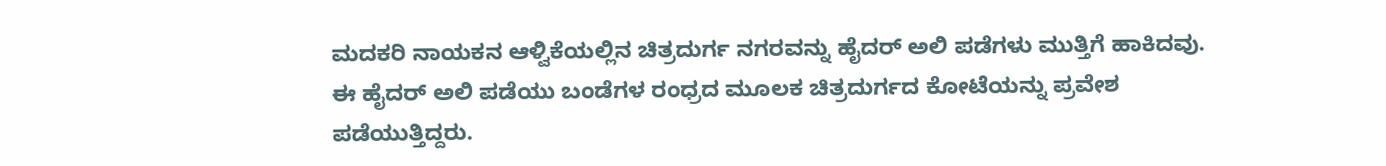ಮದಕರಿ ನಾಯಕನ ಆಳ್ವಿಕೆಯಲ್ಲಿನ ಚಿತ್ರದುರ್ಗ ನಗರವನ್ನು ಹೈದರ್ ಅಲಿ ಪಡೆಗಳು ಮುತ್ತಿಗೆ ಹಾಕಿದವು. ಈ ಹೈದರ್ ಅಲಿ ಪಡೆಯು ಬಂಡೆಗಳ ರಂಧ್ರದ ಮೂಲಕ ಚಿತ್ರದುರ್ಗದ ಕೋಟೆಯನ್ನು ಪ್ರವೇಶ ಪಡೆಯುತ್ತಿದ್ದರು.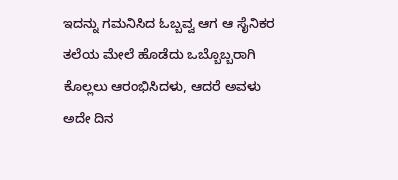ಇದನ್ನು ಗಮನಿಸಿದ ಓಬ್ಬವ್ವ ಆಗ ಆ ಸೈನಿಕರ ತಲೆಯ ಮೇಲೆ ಹೊಡೆದು ಒಬ್ಬೊಬ್ಬರಾಗಿ ಕೊಲ್ಲಲು ಆರಂಭಿಸಿದಳು, ಆದರೆ ಅವಳು ಅದೇ ದಿನ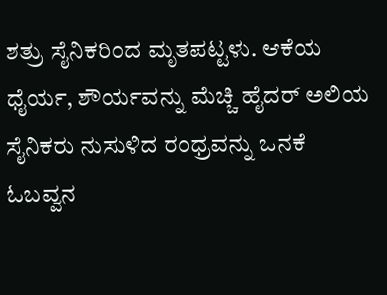ಶತ್ರು ಸೈನಿಕರಿಂದ ಮೃತಪಟ್ಟಳು. ಆಕೆಯ ಧೈರ್ಯ, ಶೌರ್ಯವನ್ನು ಮೆಚ್ಚಿ ಹೈದರ್ ಅಲಿಯ ಸೈನಿಕರು ನುಸುಳಿದ ರಂಧ್ರವನ್ನು ಒನಕೆ ಓಬವ್ವನ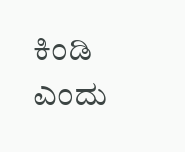ಕಿಂಡಿ ಎಂದು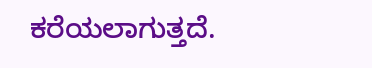ಕರೆಯಲಾಗುತ್ತದೆ.